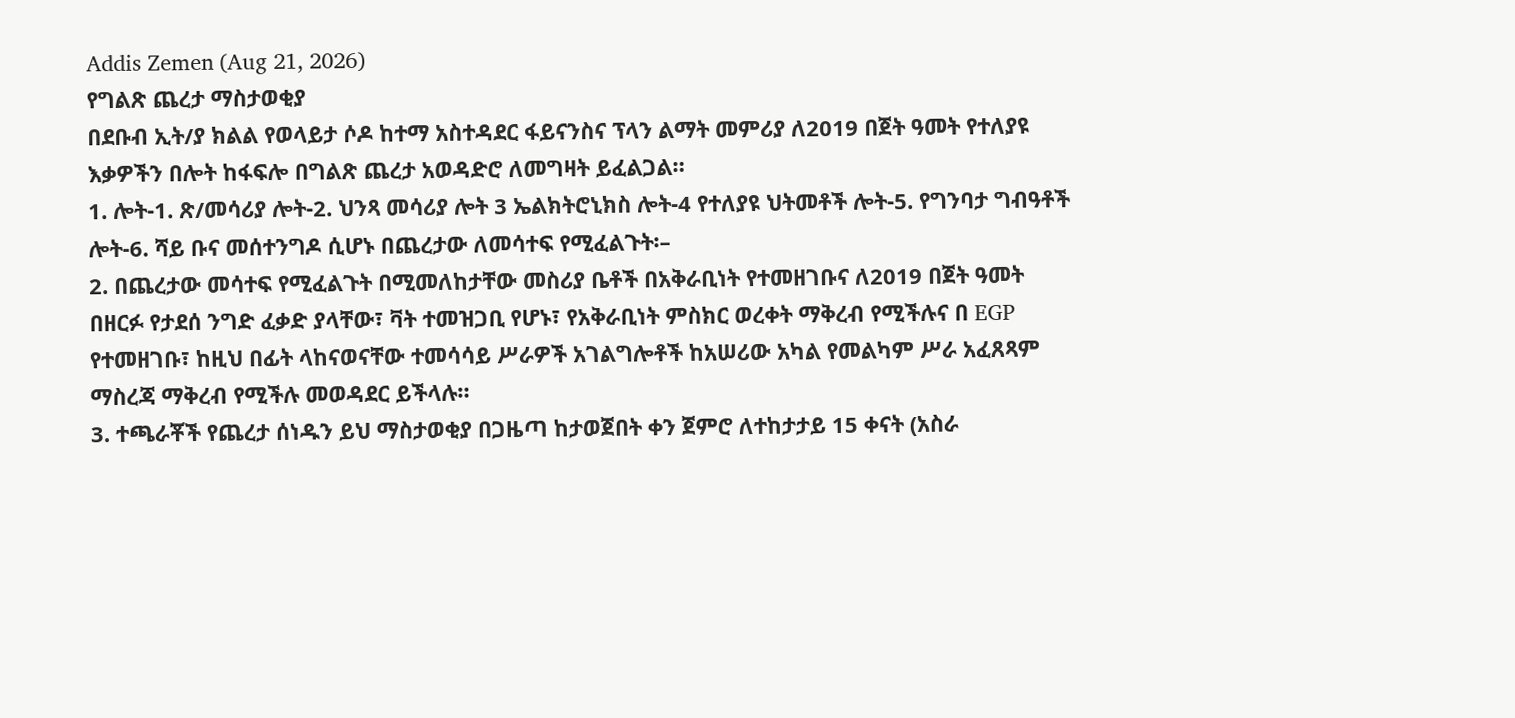Addis Zemen (Aug 21, 2026)
የግልጽ ጨረታ ማስታወቂያ
በደቡብ ኢት/ያ ክልል የወላይታ ሶዶ ከተማ አስተዳደር ፋይናንስና ፕላን ልማት መምሪያ ለ2019 በጀት ዓመት የተለያዩ እቃዎችን በሎት ከፋፍሎ በግልጽ ጨረታ አወዳድሮ ለመግዛት ይፈልጋል።
1. ሎት-1. ጽ/መሳሪያ ሎት-2. ህንጻ መሳሪያ ሎት 3 ኤልክትሮኒክስ ሎት-4 የተለያዩ ህትመቶች ሎት-5. የግንባታ ግብዓቶች ሎት-6. ሻይ ቡና መሰተንግዶ ሲሆኑ በጨረታው ለመሳተፍ የሚፈልጉት፡–
2. በጨረታው መሳተፍ የሚፈልጉት በሚመለከታቸው መስሪያ ቤቶች በአቅራቢነት የተመዘገቡና ለ2019 በጀት ዓመት በዘርፉ የታደሰ ንግድ ፈቃድ ያላቸው፣ ቫት ተመዝጋቢ የሆኑ፣ የአቅራቢነት ምስክር ወረቀት ማቅረብ የሚችሉና በ EGP የተመዘገቡ፣ ከዚህ በፊት ላከናወናቸው ተመሳሳይ ሥራዎች አገልግሎቶች ከአሠሪው አካል የመልካም ሥራ አፈጸጻም ማስረጃ ማቅረብ የሚችሉ መወዳደር ይችላሉ።
3. ተጫራቾች የጨረታ ሰነዱን ይህ ማስታወቂያ በጋዜጣ ከታወጀበት ቀን ጀምሮ ለተከታታይ 15 ቀናት (አስራ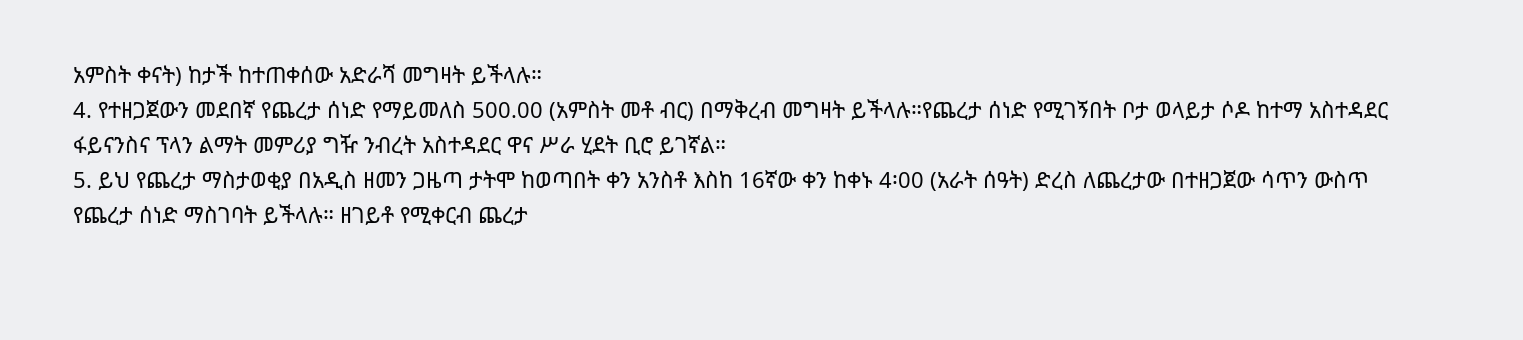አምስት ቀናት) ከታች ከተጠቀሰው አድራሻ መግዛት ይችላሉ።
4. የተዘጋጀውን መደበኛ የጨረታ ሰነድ የማይመለስ 500.00 (አምስት መቶ ብር) በማቅረብ መግዛት ይችላሉ።የጨረታ ሰነድ የሚገኝበት ቦታ ወላይታ ሶዶ ከተማ አስተዳደር ፋይናንስና ፕላን ልማት መምሪያ ግዥ ንብረት አስተዳደር ዋና ሥራ ሂደት ቢሮ ይገኛል።
5. ይህ የጨረታ ማስታወቂያ በአዲስ ዘመን ጋዜጣ ታትሞ ከወጣበት ቀን አንስቶ እስከ 16ኛው ቀን ከቀኑ 4፡00 (አራት ሰዓት) ድረስ ለጨረታው በተዘጋጀው ሳጥን ውስጥ የጨረታ ሰነድ ማስገባት ይችላሉ። ዘገይቶ የሚቀርብ ጨረታ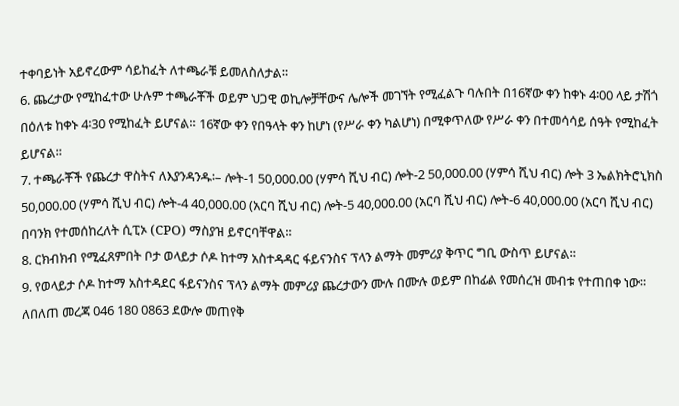ተቀባይነት አይኖረውም ሳይከፈት ለተጫራቹ ይመለስለታል።
6. ጨረታው የሚከፈተው ሁሉም ተጫራቾች ወይም ህጋዊ ወኪሎቻቸውና ሌሎች መገኘት የሚፈልጉ ባሉበት በ16ኛው ቀን ከቀኑ 4፡00 ላይ ታሽጎ በዕለቱ ከቀኑ 4፡30 የሚከፈት ይሆናል። 16ኛው ቀን የበዓላት ቀን ከሆነ (የሥራ ቀን ካልሆነ) በሚቀጥለው የሥራ ቀን በተመሳሳይ ሰዓት የሚከፈት ይሆናል።
7. ተጫራቾች የጨረታ ዋስትና ለእያንዳንዱ፡– ሎት-1 50,000.00 (ሃምሳ ሺህ ብር) ሎት-2 50,000.00 (ሃምሳ ሺህ ብር) ሎት 3 ኤልክትሮኒክስ 50,000.00 (ሃምሳ ሺህ ብር) ሎት-4 40,000.00 (አርባ ሺህ ብር) ሎት-5 40,000.00 (አርባ ሺህ ብር) ሎት-6 40,000.00 (አርባ ሺህ ብር) በባንክ የተመሰከረለት ሲፒኦ (CPO) ማስያዝ ይኖርባቸዋል።
8. ርክብክብ የሚፈጸምበት ቦታ ወላይታ ሶዶ ከተማ አስተዳዳር ፋይናንስና ፕላን ልማት መምሪያ ቅጥር ግቢ ውስጥ ይሆናል።
9. የወላይታ ሶዶ ከተማ አስተዳደር ፋይናንስና ፕላን ልማት መምሪያ ጨረታውን ሙሉ በሙሉ ወይም በከፊል የመሰረዝ መብቱ የተጠበቀ ነው።
ለበለጠ መረጃ 046 180 0863 ደውሎ መጠየቅ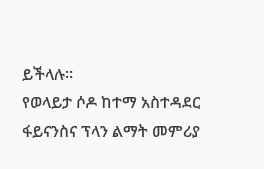ይችላሉ።
የወላይታ ሶዶ ከተማ አስተዳደር ፋይናንስና ፕላን ልማት መምሪያ